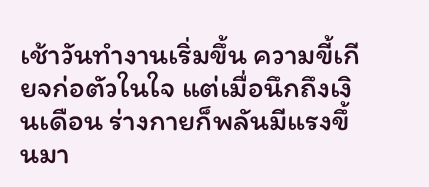เช้าวันทำงานเริ่มขึ้น ความขี้เกียจก่อตัวในใจ แต่เมื่อนึกถึงเงินเดือน ร่างกายก็พลันมีแรงขึ้นมา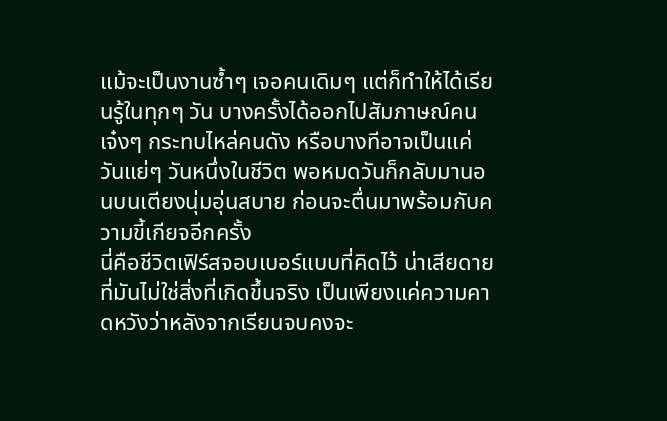แม้จะเป็นงานซ้ำๆ เจอคนเดิมๆ แต่ก็ทำให้ได้เรียนรู้ในทุกๆ วัน บางครั้งได้ออกไปสัมภาษณ์คนเจ๋งๆ กระทบไหล่คนดัง หรือบางทีอาจเป็นแค่วันแย่ๆ วันหนึ่งในชีวิต พอหมดวันก็กลับมานอนบนเตียงนุ่มอุ่นสบาย ก่อนจะตื่นมาพร้อมกับความขี้เกียจอีกครั้ง
นี่คือชีวิตเฟิร์สจอบเบอร์แบบที่คิดไว้ น่าเสียดายที่มันไม่ใช่สิ่งที่เกิดขึ้นจริง เป็นเพียงแค่ความคาดหวังว่าหลังจากเรียนจบคงจะ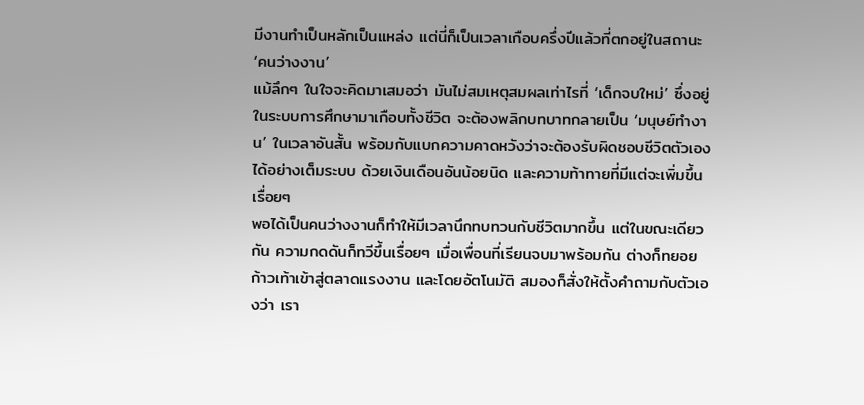มีงานทำเป็นหลักเป็นแหล่ง แต่นี่ก็เป็นเวลาเกือบครึ่งปีแล้วที่ตกอยู่ในสถานะ ‘คนว่างงาน’
แม้ลึกๆ ในใจจะคิดมาเสมอว่า มันไม่สมเหตุสมผลเท่าไรที่ ‘เด็กจบใหม่’ ซึ่งอยู่ในระบบการศึกษามาเกือบทั้งชีวิต จะต้องพลิกบทบาทกลายเป็น ‘มนุษย์ทำงาน’ ในเวลาอันสั้น พร้อมกับแบกความคาดหวังว่าจะต้องรับผิดชอบชีวิตตัวเองได้อย่างเต็มระบบ ด้วยเงินเดือนอันน้อยนิด และความท้าทายที่มีแต่จะเพิ่มขึ้นเรื่อยๆ
พอได้เป็นคนว่างงานก็ทำให้มีเวลานึกทบทวนกับชีวิตมากขึ้น แต่ในขณะเดียวกัน ความกดดันก็ทวีขึ้นเรื่อยๆ เมื่อเพื่อนที่เรียนจบมาพร้อมกัน ต่างก็ทยอยก้าวเท้าเข้าสู่ตลาดแรงงาน และโดยอัตโนมัติ สมองก็สั่งให้ตั้งคำถามกับตัวเองว่า เรา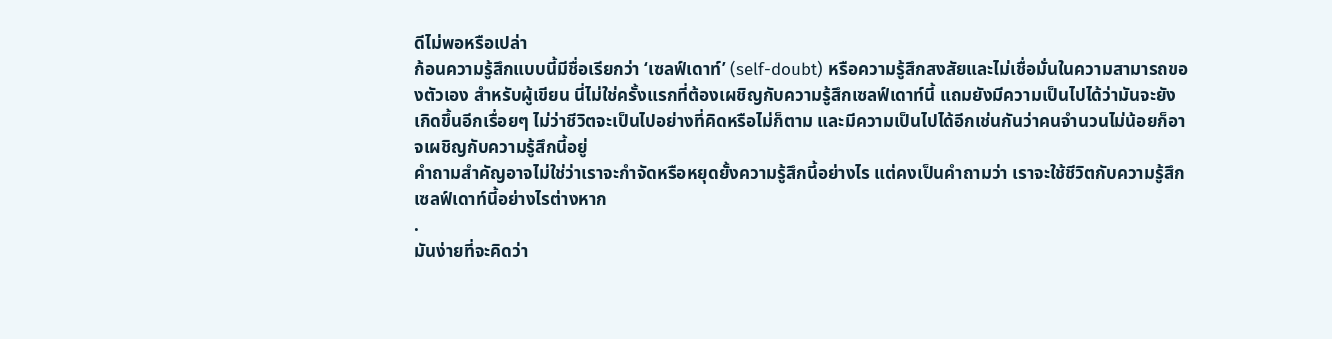ดีไม่พอหรือเปล่า
ก้อนความรู้สึกแบบนี้มีชื่อเรียกว่า ‘เซลฟ์เดาท์’ (self-doubt) หรือความรู้สึกสงสัยและไม่เชื่อมั่นในความสามารถของตัวเอง สำหรับผู้เขียน นี่ไม่ใช่ครั้งแรกที่ต้องเผชิญกับความรู้สึกเซลฟ์เดาท์นี้ แถมยังมีความเป็นไปได้ว่ามันจะยังเกิดขึ้นอีกเรื่อยๆ ไม่ว่าชีวิตจะเป็นไปอย่างที่คิดหรือไม่ก็ตาม และมีความเป็นไปได้อีกเช่นกันว่าคนจำนวนไม่น้อยก็อาจเผชิญกับความรู้สึกนี้อยู่
คำถามสำคัญอาจไม่ใช่ว่าเราจะกำจัดหรือหยุดยั้งความรู้สึกนี้อย่างไร แต่คงเป็นคำถามว่า เราจะใช้ชีวิตกับความรู้สึกเซลฟ์เดาท์นี้อย่างไรต่างหาก
.
มันง่ายที่จะคิดว่า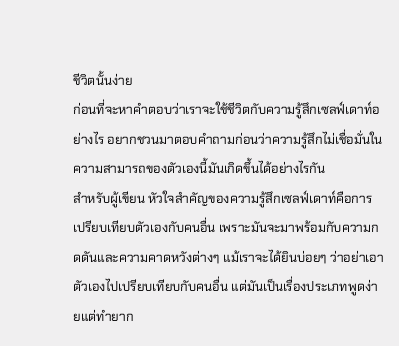ชีวิตนั้นง่าย
ก่อนที่จะหาคำตอบว่าเราจะใช้ชีวิตกับความรู้สึกเซลฟ์เดาท์อย่างไร อยากชวนมาตอบคำถามก่อนว่าความรู้สึกไม่เชื่อมั่นในความสามารถของตัวเองนี้มันเกิดขึ้นได้อย่างไรกัน
สำหรับผู้เขียน หัวใจสำคัญของความรู้สึกเซลฟ์เดาท์คือการเปรียบเทียบตัวเองกับคนอื่น เพราะมันจะมาพร้อมกับความกดดันและความคาดหวังต่างๆ แม้เราจะได้ยินบ่อยๆ ว่าอย่าเอาตัวเองไปเปรียบเทียบกับคนอื่น แต่มันเป็นเรื่องประเภทพูดง่ายแต่ทำยาก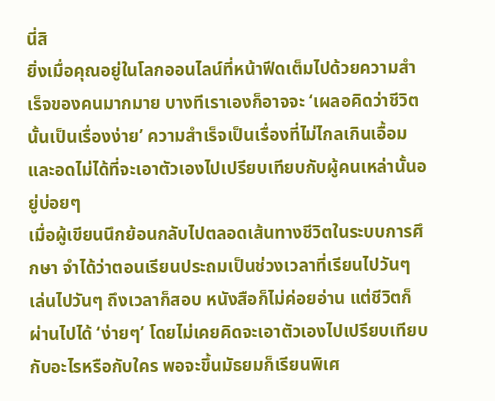นี่สิ
ยิ่งเมื่อคุณอยู่ในโลกออนไลน์ที่หน้าฟีดเต็มไปด้วยความสำเร็จของคนมากมาย บางทีเราเองก็อาจจะ ‘เผลอคิดว่าชีวิตนั้นเป็นเรื่องง่าย’ ความสำเร็จเป็นเรื่องที่ไม่ไกลเกินเอื้อม และอดไม่ได้ที่จะเอาตัวเองไปเปรียบเทียบกับผู้คนเหล่านั้นอยู่บ่อยๆ
เมื่อผู้เขียนนึกย้อนกลับไปตลอดเส้นทางชีวิตในระบบการศึกษา จำได้ว่าตอนเรียนประถมเป็นช่วงเวลาที่เรียนไปวันๆ เล่นไปวันๆ ถึงเวลาก็สอบ หนังสือก็ไม่ค่อยอ่าน แต่ชีวิตก็ผ่านไปได้ ‘ง่ายๆ’ โดยไม่เคยคิดจะเอาตัวเองไปเปรียบเทียบกับอะไรหรือกับใคร พอจะขึ้นมัธยมก็เรียนพิเศ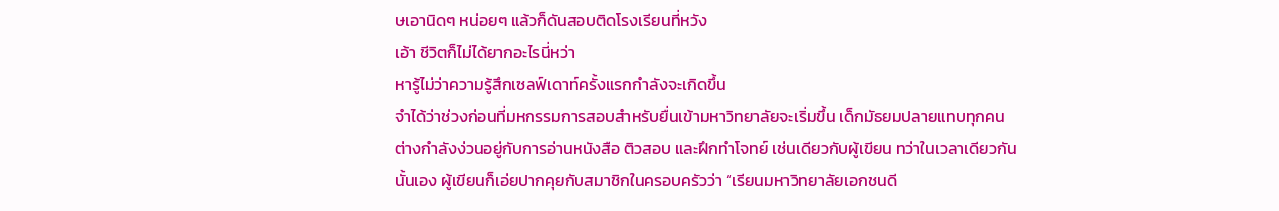ษเอานิดๆ หน่อยๆ แล้วก็ดันสอบติดโรงเรียนที่หวัง
เอ้า ชีวิตก็ไม่ได้ยากอะไรนี่หว่า
หารู้ไม่ว่าความรู้สึกเซลฟ์เดาท์ครั้งแรกกำลังจะเกิดขึ้น
จำได้ว่าช่วงก่อนที่มหกรรมการสอบสำหรับยื่นเข้ามหาวิทยาลัยจะเริ่มขึ้น เด็กมัธยมปลายแทบทุกคนต่างกำลังง่วนอยู่กับการอ่านหนังสือ ติวสอบ และฝึกทำโจทย์ เช่นเดียวกับผู้เขียน ทว่าในเวลาเดียวกันนั้นเอง ผู้เขียนก็เอ่ยปากคุยกับสมาชิกในครอบครัวว่า “เรียนมหาวิทยาลัยเอกชนดี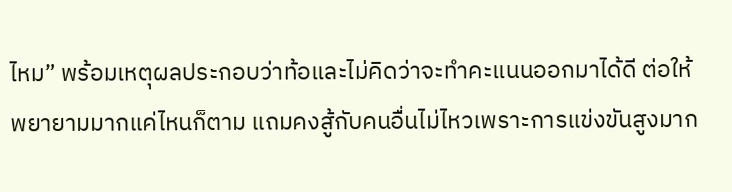ไหม” พร้อมเหตุผลประกอบว่าท้อและไม่คิดว่าจะทำคะแนนออกมาได้ดี ต่อให้พยายามมากแค่ไหนก็ตาม แถมคงสู้กับคนอื่นไม่ไหวเพราะการแข่งขันสูงมาก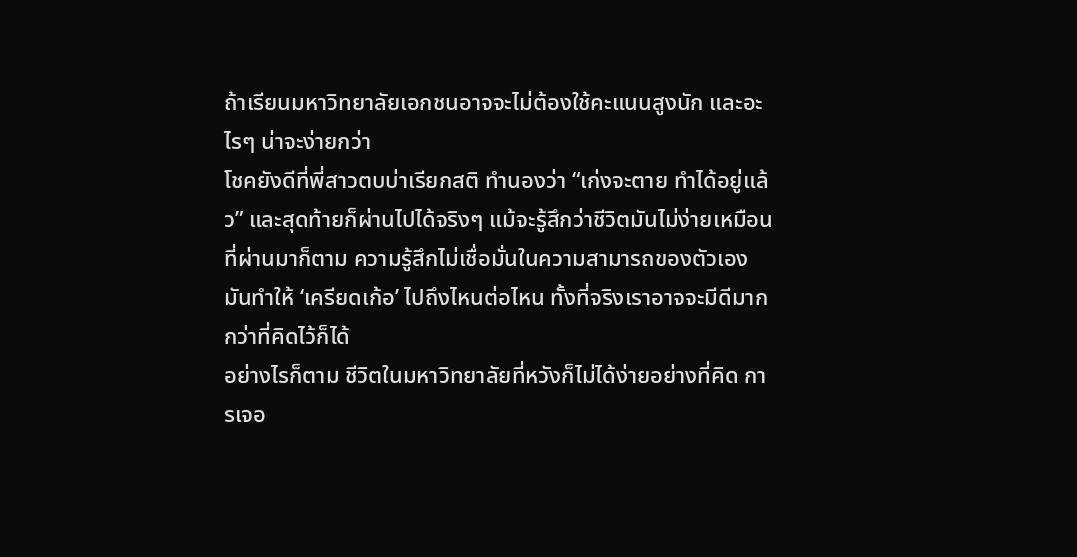ถ้าเรียนมหาวิทยาลัยเอกชนอาจจะไม่ต้องใช้คะแนนสูงนัก และอะไรๆ น่าจะง่ายกว่า
โชคยังดีที่พี่สาวตบบ่าเรียกสติ ทำนองว่า “เก่งจะตาย ทำได้อยู่แล้ว” และสุดท้ายก็ผ่านไปได้จริงๆ แม้จะรู้สึกว่าชีวิตมันไม่ง่ายเหมือนที่ผ่านมาก็ตาม ความรู้สึกไม่เชื่อมั่นในความสามารถของตัวเองมันทำให้ ‘เครียดเก้อ’ ไปถึงไหนต่อไหน ทั้งที่จริงเราอาจจะมีดีมากกว่าที่คิดไว้ก็ได้
อย่างไรก็ตาม ชีวิตในมหาวิทยาลัยที่หวังก็ไม่ได้ง่ายอย่างที่คิด การเจอ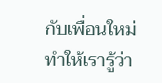กับเพื่อนใหม่ทำให้เรารู้ว่า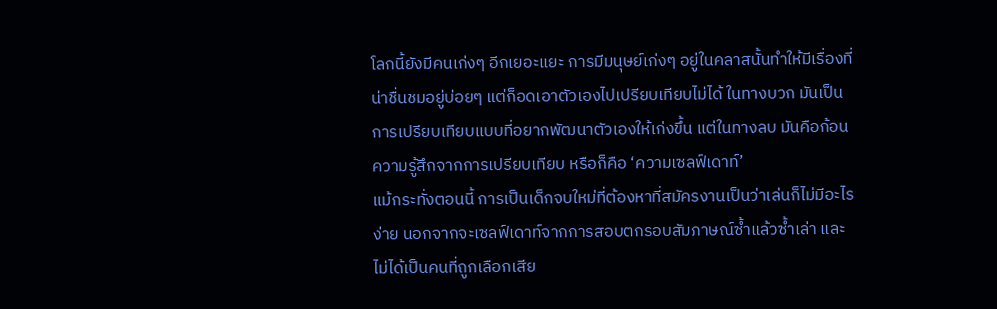โลกนี้ยังมีคนเก่งๆ อีกเยอะแยะ การมีมนุษย์เก่งๆ อยู่ในคลาสนั้นทำให้มีเรื่องที่น่าชื่นชมอยู่บ่อยๆ แต่ก็อดเอาตัวเองไปเปรียบเทียบไม่ได้ ในทางบวก มันเป็นการเปรียบเทียบแบบที่อยากพัฒนาตัวเองให้เก่งขึ้น แต่ในทางลบ มันคือก้อนความรู้สึกจากการเปรียบเทียบ หรือก็คือ ‘ความเซลฟ์เดาท์’
แม้กระทั่งตอนนี้ การเป็นเด็กจบใหม่ที่ต้องหาที่สมัครงานเป็นว่าเล่นก็ไม่มีอะไรง่าย นอกจากจะเซลฟ์เดาท์จากการสอบตกรอบสัมภาษณ์ซ้ำแล้วซ้ำเล่า และไม่ได้เป็นคนที่ถูกเลือกเสีย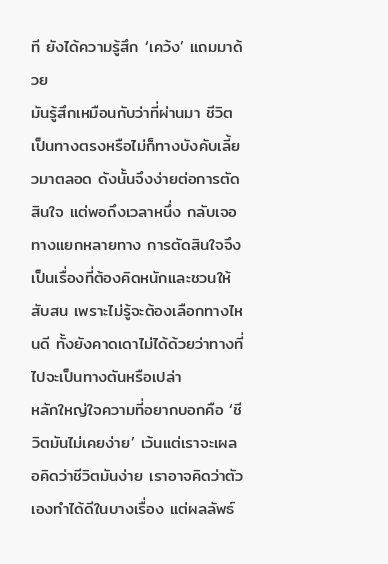ที ยังได้ความรู้สึก ‘เคว้ง’ แถมมาด้วย
มันรู้สึกเหมือนกับว่าที่ผ่านมา ชีวิตเป็นทางตรงหรือไม่ก็ทางบังคับเลี้ยวมาตลอด ดังนั้นจึงง่ายต่อการตัดสินใจ แต่พอถึงเวลาหนึ่ง กลับเจอทางแยกหลายทาง การตัดสินใจจึงเป็นเรื่องที่ต้องคิดหนักและชวนให้สับสน เพราะไม่รู้จะต้องเลือกทางไหนดี ทั้งยังคาดเดาไม่ได้ด้วยว่าทางที่ไปจะเป็นทางตันหรือเปล่า
หลักใหญ่ใจความที่อยากบอกคือ ‘ชีวิตมันไม่เคยง่าย’ เว้นแต่เราจะเผลอคิดว่าชีวิตมันง่าย เราอาจคิดว่าตัวเองทำได้ดีในบางเรื่อง แต่ผลลัพธ์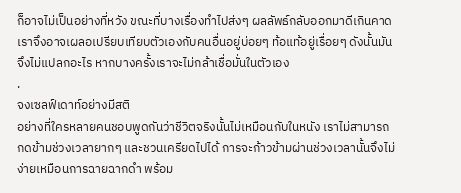ก็อาจไม่เป็นอย่างที่หวัง ขณะที่บางเรื่องทำไปส่งๆ ผลลัพธ์กลับออกมาดีเกินคาด เราจึงอาจเผลอเปรียบเทียบตัวเองกับคนอื่นอยู่บ่อยๆ ท้อแท้อยู่เรื่อยๆ ดังนั้นมันจึงไม่แปลกอะไร หากบางครั้งเราจะไม่กล้าเชื่อมั่นในตัวเอง
.
จงเซลฟ์เดาท์อย่างมีสติ
อย่างที่ใครหลายคนชอบพูดกันว่าชีวิตจริงนั้นไม่เหมือนกับในหนัง เราไม่สามารถกดข้ามช่วงเวลายากๆ และชวนเครียดไปได้ การจะก้าวข้ามผ่านช่วงเวลานั้นจึงไม่ง่ายเหมือนการฉายฉากดำ พร้อม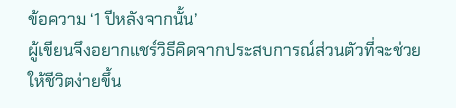ข้อความ ‘1 ปีหลังจากนั้น’
ผู้เขียนจึงอยากแชร์วิธีคิดจากประสบการณ์ส่วนตัวที่จะช่วยให้ชีวิตง่ายขึ้น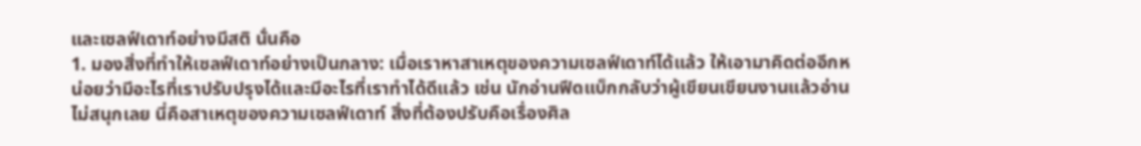และเซลฟ์เดาท์อย่างมีสติ นั่นคือ
1. มองสิ่งที่ทำให้เซลฟ์เดาท์อย่างเป็นกลาง: เมื่อเราหาสาเหตุของความเซลฟ์เดาท์ได้แล้ว ให้เอามาคิดต่ออีกหน่อยว่ามีอะไรที่เราปรับปรุงได้และมีอะไรที่เราทำได้ดีแล้ว เช่น นักอ่านฟีดแบ็กกลับว่าผู้เขียนเขียนงานแล้วอ่านไม่สนุกเลย นี่คือสาเหตุของความเซลฟ์เดาท์ สิ่งที่ต้องปรับคือเรื่องศิล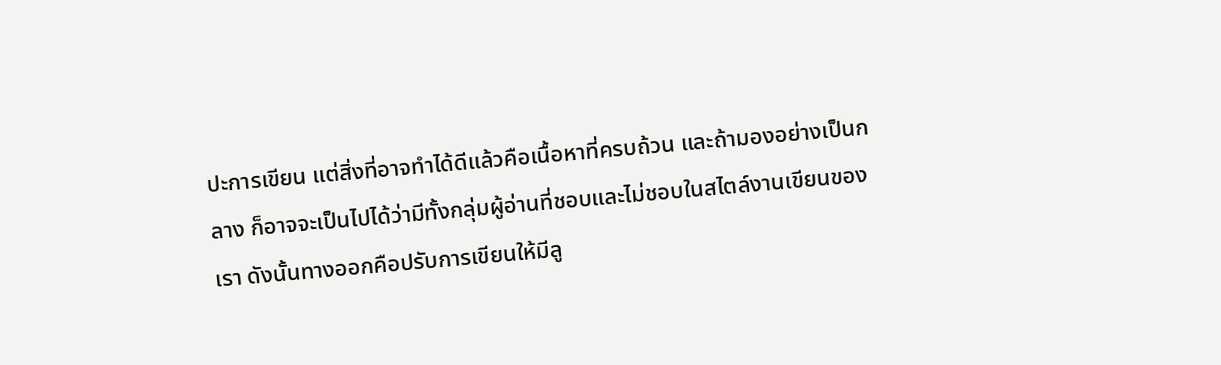ปะการเขียน แต่สิ่งที่อาจทำได้ดีแล้วคือเนื้อหาที่ครบถ้วน และถ้ามองอย่างเป็นกลาง ก็อาจจะเป็นไปได้ว่ามีทั้งกลุ่มผู้อ่านที่ชอบและไม่ชอบในสไตล์งานเขียนของเรา ดังนั้นทางออกคือปรับการเขียนให้มีลู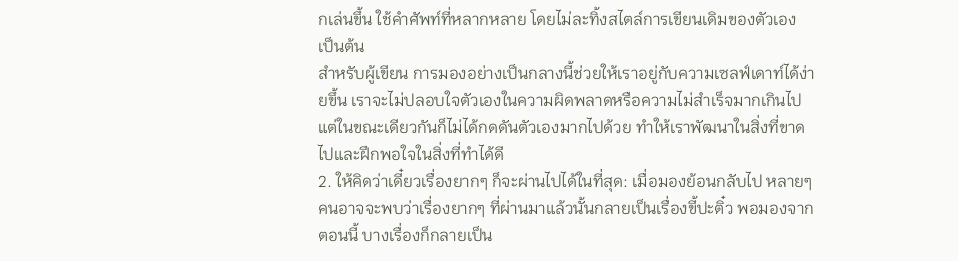กเล่นขึ้น ใช้คำศัพท์ที่หลากหลาย โดยไม่ละทิ้งสไตล์การเขียนเดิมของตัวเอง เป็นต้น
สำหรับผู้เขียน การมองอย่างเป็นกลางนี้ช่วยให้เราอยู่กับความเซลฟ์เดาท์ได้ง่ายขึ้น เราจะไม่ปลอบใจตัวเองในความผิดพลาดหรือความไม่สำเร็จมากเกินไป แต่ในขณะเดียวกันก็ไม่ได้กดดันตัวเองมากไปด้วย ทำให้เราพัฒนาในสิ่งที่ขาดไปและฝึกพอใจในสิ่งที่ทำได้ดี
2. ให้คิดว่าเดี๋ยวเรื่องยากๆ ก็จะผ่านไปได้ในที่สุด: เมื่อมองย้อนกลับไป หลายๆ คนอาจจะพบว่าเรื่องยากๆ ที่ผ่านมาแล้วนั้นกลายเป็นเรื่องขี้ปะติ๋ว พอมองจากตอนนี้ บางเรื่องก็กลายเป็น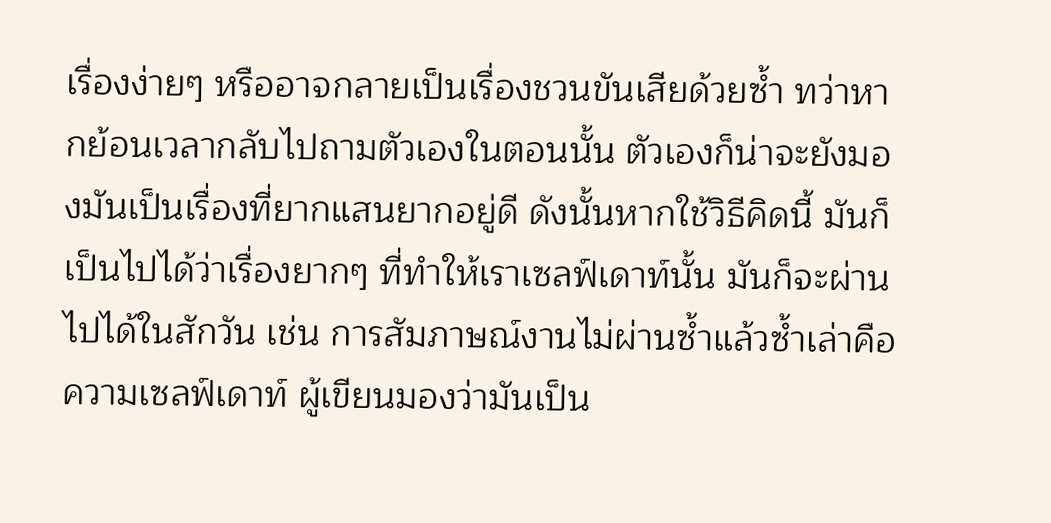เรื่องง่ายๆ หรืออาจกลายเป็นเรื่องชวนขันเสียด้วยซ้ำ ทว่าหากย้อนเวลากลับไปถามตัวเองในตอนนั้น ตัวเองก็น่าจะยังมองมันเป็นเรื่องที่ยากแสนยากอยู่ดี ดังนั้นหากใช้วิธีคิดนี้ มันก็เป็นไปได้ว่าเรื่องยากๆ ที่ทำให้เราเซลฟ์เดาท์นั้น มันก็จะผ่านไปได้ในสักวัน เช่น การสัมภาษณ์งานไม่ผ่านซ้ำแล้วซ้ำเล่าคือความเซลฟ์เดาท์ ผู้เขียนมองว่ามันเป็น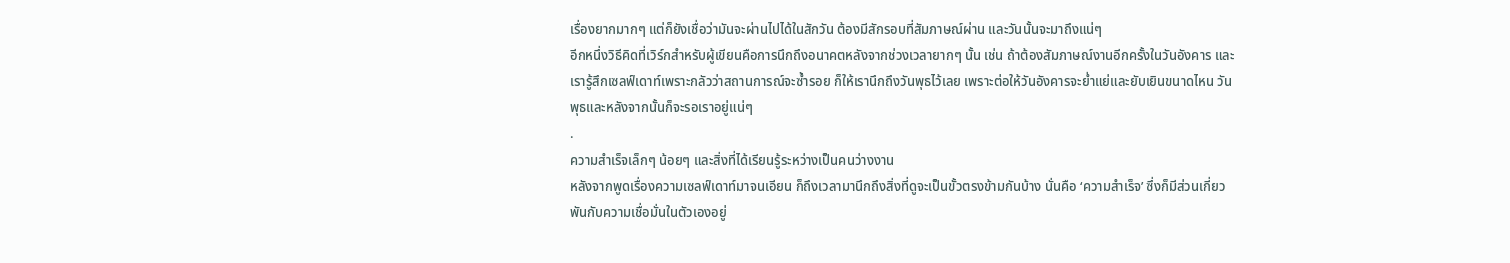เรื่องยากมากๆ แต่ก็ยังเชื่อว่ามันจะผ่านไปได้ในสักวัน ต้องมีสักรอบที่สัมภาษณ์ผ่าน และวันนั้นจะมาถึงแน่ๆ
อีกหนึ่งวิธีคิดที่เวิร์กสำหรับผู้เขียนคือการนึกถึงอนาคตหลังจากช่วงเวลายากๆ นั้น เช่น ถ้าต้องสัมภาษณ์งานอีกครั้งในวันอังคาร และเรารู้สึกเซลฟ์เดาท์เพราะกลัวว่าสถานการณ์จะซ้ำรอย ก็ให้เรานึกถึงวันพุธไว้เลย เพราะต่อให้วันอังคารจะย่ำแย่และยับเยินขนาดไหน วันพุธและหลังจากนั้นก็จะรอเราอยู่แน่ๆ
.
ความสำเร็จเล็กๆ น้อยๆ และสิ่งที่ได้เรียนรู้ระหว่างเป็นคนว่างงาน
หลังจากพูดเรื่องความเซลฟ์เดาท์มาจนเอียน ก็ถึงเวลามานึกถึงสิ่งที่ดูจะเป็นขั้วตรงข้ามกันบ้าง นั่นคือ ‘ความสำเร็จ’ ซึ่งก็มีส่วนเกี่ยวพันกับความเชื่อมั่นในตัวเองอยู่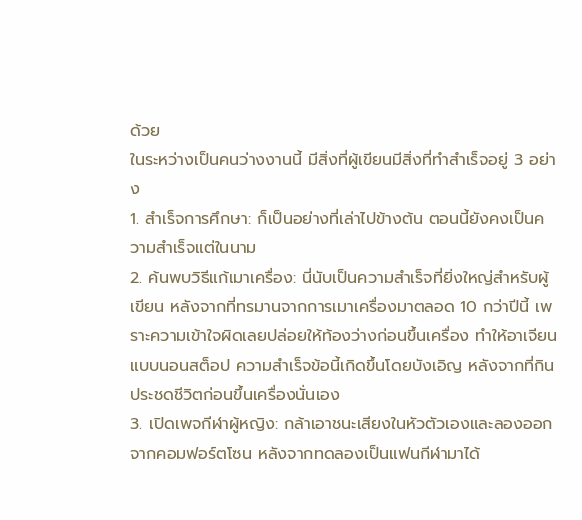ด้วย
ในระหว่างเป็นคนว่างงานนี้ มีสิ่งที่ผู้เขียนมีสิ่งที่ทำสำเร็จอยู่ 3 อย่าง
1. สำเร็จการศึกษา: ก็เป็นอย่างที่เล่าไปข้างต้น ตอนนี้ยังคงเป็นความสำเร็จแต่ในนาม
2. ค้นพบวิธีแก้เมาเครื่อง: นี่นับเป็นความสำเร็จที่ยิ่งใหญ่สำหรับผู้เขียน หลังจากที่ทรมานจากการเมาเครื่องมาตลอด 10 กว่าปีนี้ เพราะความเข้าใจผิดเลยปล่อยให้ท้องว่างก่อนขึ้นเครื่อง ทำให้อาเจียนแบบนอนสต็อป ความสำเร็จข้อนี้เกิดขึ้นโดยบังเอิญ หลังจากที่กินประชดชีวิตก่อนขึ้นเครื่องนั่นเอง
3. เปิดเพจกีฬาผู้หญิง: กล้าเอาชนะเสียงในหัวตัวเองและลองออกจากคอมฟอร์ตโซน หลังจากทดลองเป็นแฟนกีฬามาได้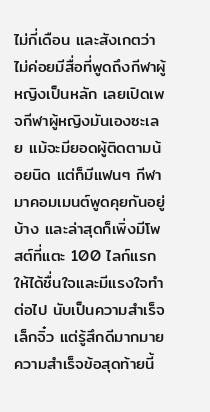ไม่กี่เดือน และสังเกตว่าไม่ค่อยมีสื่อที่พูดถึงกีฬาผู้หญิงเป็นหลัก เลยเปิดเพจกีฬาผู้หญิงมันเองซะเลย แม้จะมียอดผู้ติดตามน้อยนิด แต่ก็มีแฟนๆ กีฬามาคอมเมนต์พูดคุยกันอยู่บ้าง และล่าสุดก็เพิ่งมีโพสต์ที่แตะ 100 ไลก์แรกให้ได้ชื่นใจและมีแรงใจทำต่อไป นับเป็นความสำเร็จเล็กจิ๋ว แต่รู้สึกดีมากมาย
ความสำเร็จข้อสุดท้ายนี้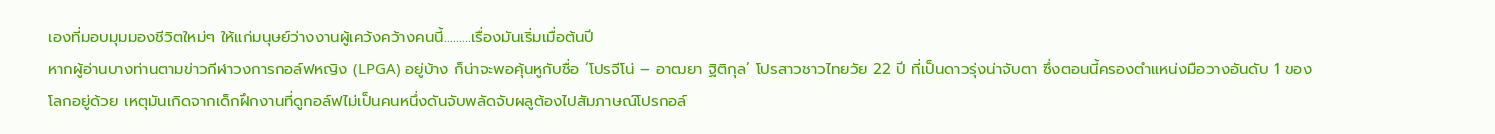เองที่มอบมุมมองชีวิตใหม่ๆ ให้แก่มนุษย์ว่างงานผู้เคว้งคว้างคนนี้………เรื่องมันเริ่มเมื่อต้นปี
หากผู้อ่านบางท่านตามข่าวกีฬาวงการกอล์ฟหญิง (LPGA) อยู่บ้าง ก็น่าจะพอคุ้นหูกับชื่อ ‘โปรจีโน่ – อาฒยา ฐิติกุล’ โปรสาวชาวไทยวัย 22 ปี ที่เป็นดาวรุ่งน่าจับตา ซึ่งตอนนี้ครองตำแหน่งมือวางอันดับ 1 ของโลกอยู่ด้วย เหตุมันเกิดจากเด็กฝึกงานที่ดูกอล์ฟไม่เป็นคนหนึ่งดันจับพลัดจับผลูต้องไปสัมภาษณ์โปรกอล์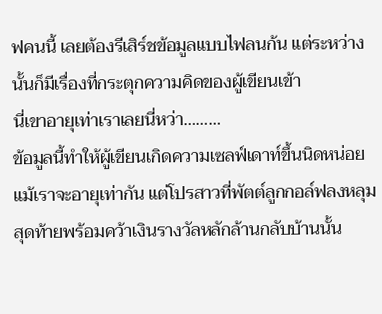ฟคนนี้ เลยต้องรีเสิร์ชข้อมูลแบบไฟลนก้น แต่ระหว่างนั้นก็มีเรื่องที่กระตุกความคิดของผู้เขียนเข้า
นี่เขาอายุเท่าเราเลยนี่หว่า………
ข้อมูลนี้ทำให้ผู้เขียนเกิดความเซลฟ์เดาท์ขึ้นนิดหน่อย แม้เราจะอายุเท่ากัน แต่โปรสาวที่พัตต์ลูกกอล์ฟลงหลุมสุดท้ายพร้อมคว้าเงินรางวัลหลักล้านกลับบ้านนั้น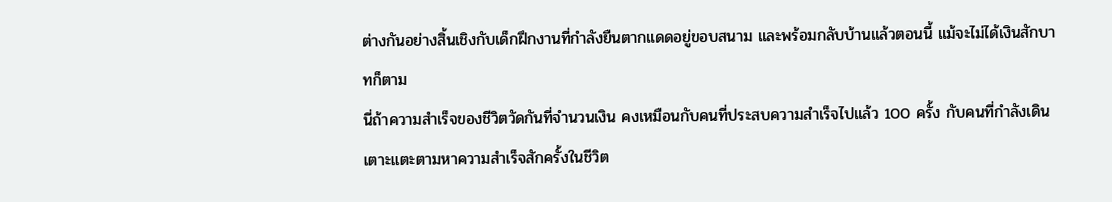ต่างกันอย่างสิ้นเชิงกับเด็กฝึกงานที่กำลังยืนตากแดดอยู่ขอบสนาม และพร้อมกลับบ้านแล้วตอนนี้ แม้จะไม่ได้เงินสักบาทก็ตาม
นี่ถ้าความสำเร็จของชีวิตวัดกันที่จำนวนเงิน คงเหมือนกับคนที่ประสบความสำเร็จไปแล้ว 100 ครั้ง กับคนที่กำลังเดินเตาะแตะตามหาความสำเร็จสักครั้งในชีวิต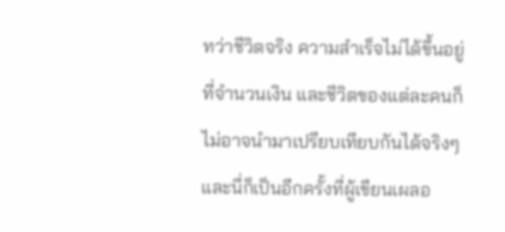ทว่าชีวิตจริง ความสำเร็จไม่ได้ขึ้นอยู่ที่จำนวนเงิน และชีวิตของแต่ละคนก็ไม่อาจนำมาเปรียบเทียบกันได้จริงๆ
และนี่ก็เป็นอีกครั้งที่ผู้เขียนเผลอ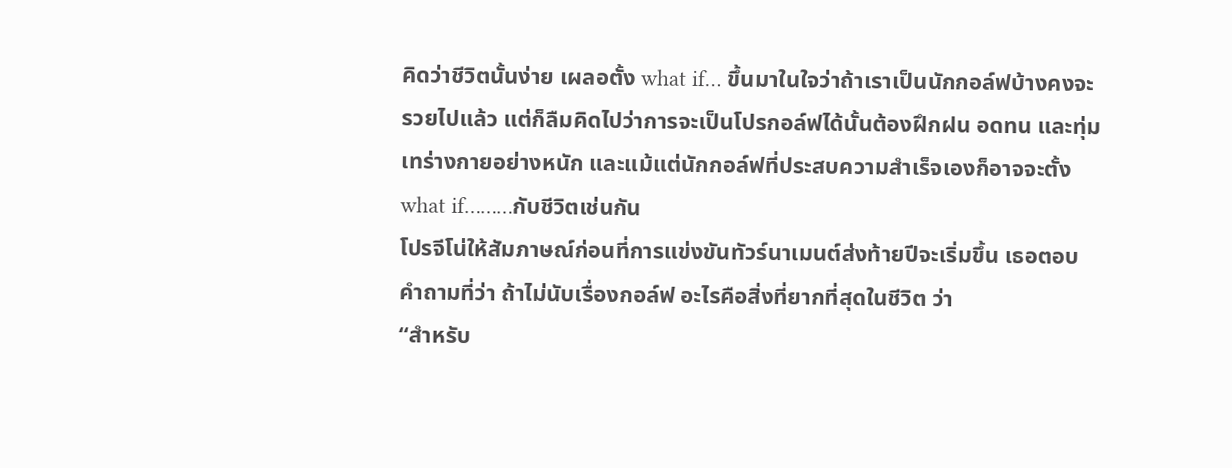คิดว่าชีวิตนั้นง่าย เผลอตั้ง what if… ขึ้นมาในใจว่าถ้าเราเป็นนักกอล์ฟบ้างคงจะรวยไปแล้ว แต่ก็ลืมคิดไปว่าการจะเป็นโปรกอล์ฟได้นั้นต้องฝึกฝน อดทน และทุ่มเทร่างกายอย่างหนัก และแม้แต่นักกอล์ฟที่ประสบความสำเร็จเองก็อาจจะตั้ง what if………กับชีวิตเช่นกัน
โปรจีโน่ให้สัมภาษณ์ก่อนที่การแข่งขันทัวร์นาเมนต์ส่งท้ายปีจะเริ่มขึ้น เธอตอบคำถามที่ว่า ถ้าไม่นับเรื่องกอล์ฟ อะไรคือสิ่งที่ยากที่สุดในชีวิต ว่า
“สำหรับ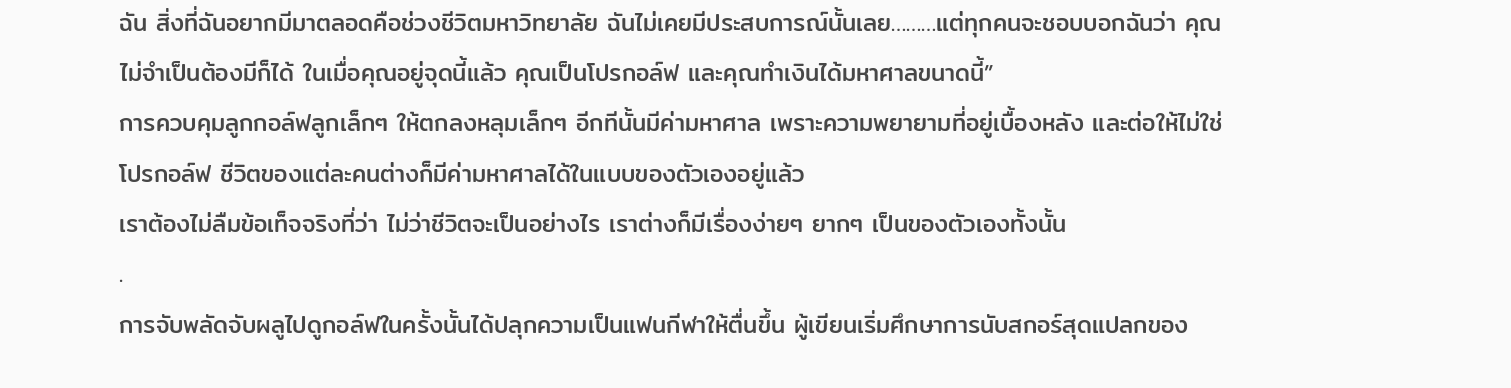ฉัน สิ่งที่ฉันอยากมีมาตลอดคือช่วงชีวิตมหาวิทยาลัย ฉันไม่เคยมีประสบการณ์นั้นเลย………แต่ทุกคนจะชอบบอกฉันว่า คุณไม่จำเป็นต้องมีก็ได้ ในเมื่อคุณอยู่จุดนี้แล้ว คุณเป็นโปรกอล์ฟ และคุณทำเงินได้มหาศาลขนาดนี้”
การควบคุมลูกกอล์ฟลูกเล็กๆ ให้ตกลงหลุมเล็กๆ อีกทีนั้นมีค่ามหาศาล เพราะความพยายามที่อยู่เบื้องหลัง และต่อให้ไม่ใช่โปรกอล์ฟ ชีวิตของแต่ละคนต่างก็มีค่ามหาศาลได้ในแบบของตัวเองอยู่แล้ว
เราต้องไม่ลืมข้อเท็จจริงที่ว่า ไม่ว่าชีวิตจะเป็นอย่างไร เราต่างก็มีเรื่องง่ายๆ ยากๆ เป็นของตัวเองทั้งนั้น
.
การจับพลัดจับผลูไปดูกอล์ฟในครั้งนั้นได้ปลุกความเป็นแฟนกีฬาให้ตื่นขึ้น ผู้เขียนเริ่มศึกษาการนับสกอร์สุดแปลกของ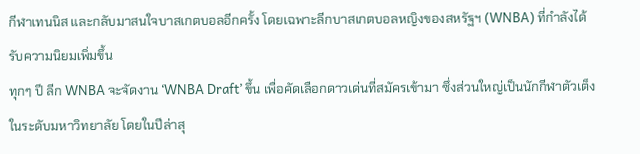กีฬาเทนนิส และกลับมาสนใจบาสเกตบอลอีกครั้ง โดยเฉพาะลีกบาสเกตบอลหญิงของสหรัฐฯ (WNBA) ที่กำลังได้รับความนิยมเพิ่มขึ้น
ทุกๆ ปี ลีก WNBA จะจัดงาน ‘WNBA Draft’ ขึ้น เพื่อคัดเลือกดาวเด่นที่สมัครเข้ามา ซึ่งส่วนใหญ่เป็นนักกีฬาตัวเต็งในระดับมหาวิทยาลัย โดยในปีล่าสุ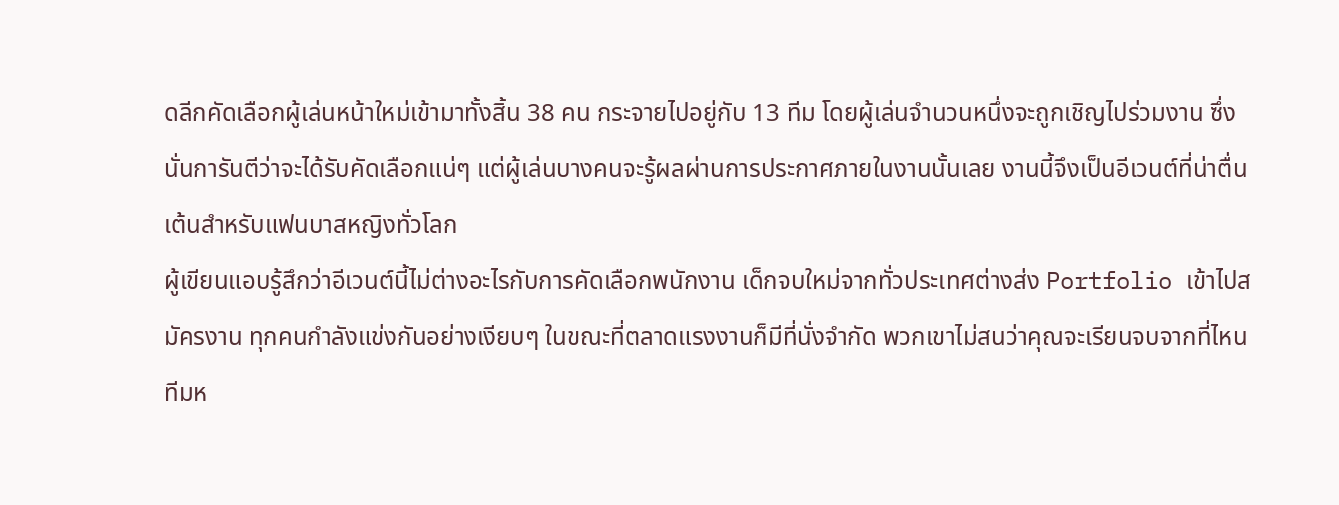ดลีกคัดเลือกผู้เล่นหน้าใหม่เข้ามาทั้งสิ้น 38 คน กระจายไปอยู่กับ 13 ทีม โดยผู้เล่นจำนวนหนึ่งจะถูกเชิญไปร่วมงาน ซึ่งนั่นการันตีว่าจะได้รับคัดเลือกแน่ๆ แต่ผู้เล่นบางคนจะรู้ผลผ่านการประกาศภายในงานนั้นเลย งานนี้จึงเป็นอีเวนต์ที่น่าตื่นเต้นสำหรับแฟนบาสหญิงทั่วโลก
ผู้เขียนแอบรู้สึกว่าอีเวนต์นี้ไม่ต่างอะไรกับการคัดเลือกพนักงาน เด็กจบใหม่จากทั่วประเทศต่างส่ง Portfolio เข้าไปสมัครงาน ทุกคนกำลังแข่งกันอย่างเงียบๆ ในขณะที่ตลาดแรงงานก็มีที่นั่งจำกัด พวกเขาไม่สนว่าคุณจะเรียนจบจากที่ไหน ทีมห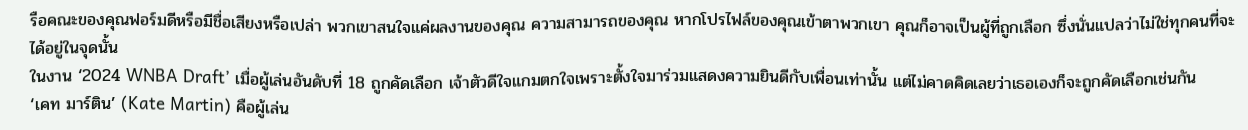รือคณะของคุณฟอร์มดีหรือมีชื่อเสียงหรือเปล่า พวกเขาสนใจแค่ผลงานของคุณ ความสามารถของคุณ หากโปรไฟล์ของคุณเข้าตาพวกเขา คุณก็อาจเป็นผู้ที่ถูกเลือก ซึ่งนั่นแปลว่าไม่ใช่ทุกคนที่จะได้อยู่ในจุดนั้น
ในงาน ‘2024 WNBA Draft’ เมื่อผู้เล่นอันดับที่ 18 ถูกคัดเลือก เจ้าตัวดีใจแกมตกใจเพราะตั้งใจมาร่วมแสดงความยินดีกับเพื่อนเท่านั้น แต่ไม่คาดคิดเลยว่าเธอเองก็จะถูกคัดเลือกเช่นกัน
‘เคท มาร์ติน’ (Kate Martin) คือผู้เล่น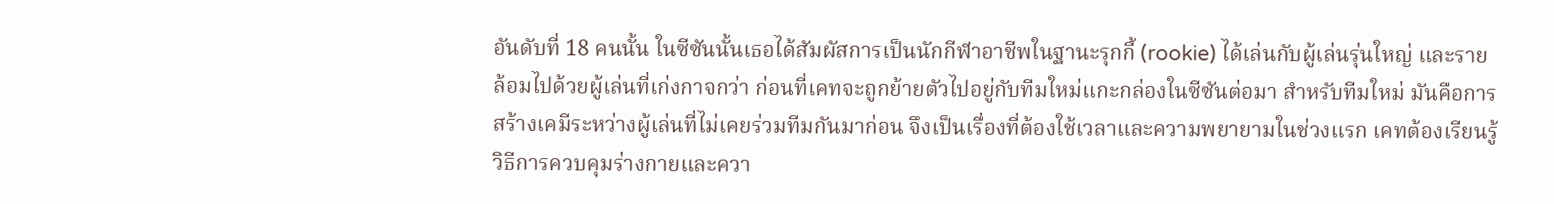อันดับที่ 18 คนนั้น ในซีซันนั้นเธอได้สัมผัสการเป็นนักกีฬาอาชีพในฐานะรุกกี้ (rookie) ได้เล่นกับผู้เล่นรุ่นใหญ่ และรายล้อมไปด้วยผู้เล่นที่เก่งกาจกว่า ก่อนที่เคทจะถูกย้ายตัวไปอยู่กับทีมใหม่แกะกล่องในซีซันต่อมา สำหรับทีมใหม่ มันคือการสร้างเคมีระหว่างผู้เล่นที่ไม่เคยร่วมทีมกันมาก่อน จึงเป็นเรื่องที่ต้องใช้เวลาและความพยายามในช่วงแรก เคทต้องเรียนรู้วิธีการควบคุมร่างกายและควา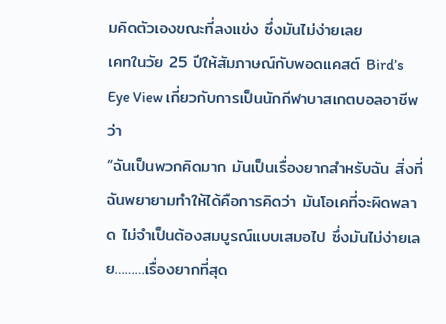มคิดตัวเองขณะที่ลงแข่ง ซึ่งมันไม่ง่ายเลย
เคทในวัย 25 ปีให้สัมภาษณ์กับพอดแคสต์ Bird’s Eye View เกี่ยวกับการเป็นนักกีฬาบาสเกตบอลอาชีพว่า
“ฉันเป็นพวกคิดมาก มันเป็นเรื่องยากสำหรับฉัน สิ่งที่ฉันพยายามทำให้ได้คือการคิดว่า มันโอเคที่จะผิดพลาด ไม่จำเป็นต้องสมบูรณ์แบบเสมอไป ซึ่งมันไม่ง่ายเลย………เรื่องยากที่สุด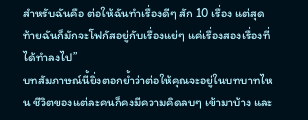สำหรับฉันคือ ต่อให้ฉันทำเรื่องดีๆ สัก 10 เรื่อง แต่สุดท้ายฉันก็มักจะโฟกัสอยู่กับเรื่องแย่ๆ แค่เรื่องสองเรื่องที่ได้ทำลงไป”
บทสัมภาษณ์นี้ยิ่งตอกย้ำว่าต่อให้คุณจะอยู่ในบทบาทไหน ชีวิตของแต่ละคนก็คงมีความคิดลบๆ เข้ามาบ้าง และ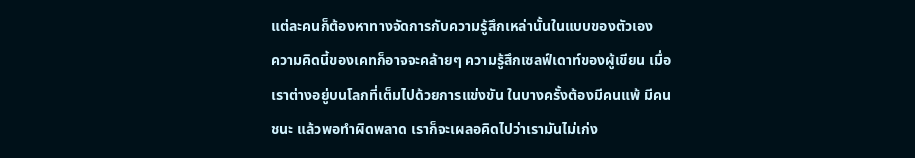แต่ละคนก็ต้องหาทางจัดการกับความรู้สึกเหล่านั้นในแบบของตัวเอง
ความคิดนี้ของเคทก็อาจจะคล้ายๆ ความรู้สึกเซลฟ์เดาท์ของผู้เขียน เมื่อเราต่างอยู่บนโลกที่เต็มไปด้วยการแข่งขัน ในบางครั้งต้องมีคนแพ้ มีคนชนะ แล้วพอทำผิดพลาด เราก็จะเผลอคิดไปว่าเรามันไม่เก่ง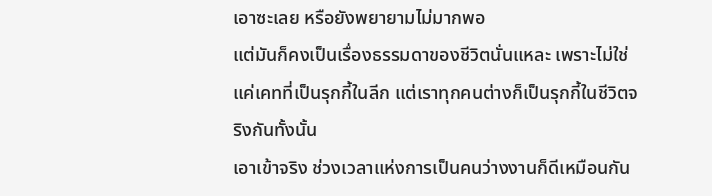เอาซะเลย หรือยังพยายามไม่มากพอ
แต่มันก็คงเป็นเรื่องธรรมดาของชีวิตนั่นแหละ เพราะไม่ใช่แค่เคทที่เป็นรุกกี้ในลีก แต่เราทุกคนต่างก็เป็นรุกกี้ในชีวิตจริงกันทั้งนั้น
เอาเข้าจริง ช่วงเวลาแห่งการเป็นคนว่างงานก็ดีเหมือนกัน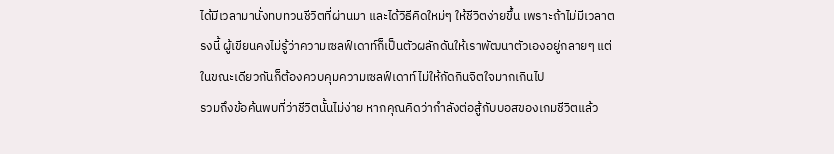ได้มีเวลามานั่งทบทวนชีวิตที่ผ่านมา และได้วิธีคิดใหม่ๆ ให้ชีวิตง่ายขึ้น เพราะถ้าไม่มีเวลาตรงนี้ ผู้เขียนคงไม่รู้ว่าความเซลฟ์เดาท์ก็เป็นตัวผลักดันให้เราพัฒนาตัวเองอยู่กลายๆ แต่ในขณะเดียวกันก็ต้องควบคุมความเซลฟ์เดาท์ไม่ให้กัดกินจิตใจมากเกินไป
รวมถึงข้อค้นพบที่ว่าชีวิตนั้นไม่ง่าย หากคุณคิดว่ากำลังต่อสู้กับบอสของเกมชีวิตแล้ว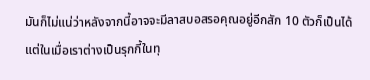มันก็ไม่แน่ว่าหลังจากนี้อาจจะมีลาสบอสรอคุณอยู่อีกสัก 10 ตัวก็เป็นได้ แต่ในเมื่อเราต่างเป็นรุกกี้ในทุ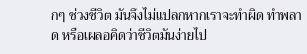กๆ ช่วงชีวิต มันจึงไม่แปลกหากเราจะทำผิด ทำพลาด หรือเผลอคิดว่าชีวิตมันง่ายไป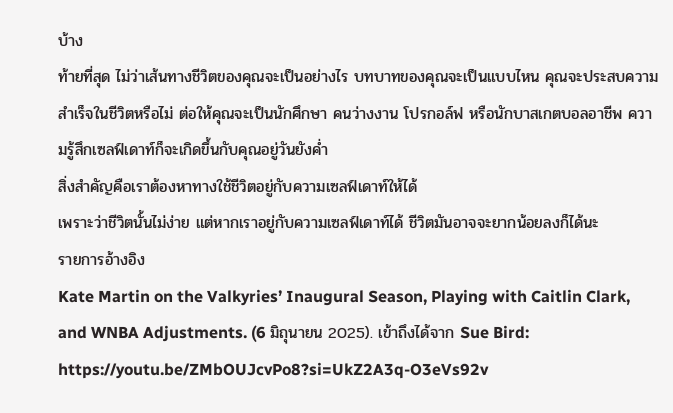บ้าง
ท้ายที่สุด ไม่ว่าเส้นทางชีวิตของคุณจะเป็นอย่างไร บทบาทของคุณจะเป็นแบบไหน คุณจะประสบความสำเร็จในชีวิตหรือไม่ ต่อให้คุณจะเป็นนักศึกษา คนว่างงาน โปรกอล์ฟ หรือนักบาสเกตบอลอาชีพ ความรู้สึกเซลฟ์เดาท์ก็จะเกิดขึ้นกับคุณอยู่วันยังค่ำ
สิ่งสำคัญคือเราต้องหาทางใช้ชีวิตอยู่กับความเซลฟ์เดาท์ให้ได้
เพราะว่าชีวิตนั้นไม่ง่าย แต่หากเราอยู่กับความเซลฟ์เดาท์ได้ ชีวิตมันอาจจะยากน้อยลงก็ได้นะ
รายการอ้างอิง
Kate Martin on the Valkyries’ Inaugural Season, Playing with Caitlin Clark, and WNBA Adjustments. (6 มิถุนายน 2025). เข้าถึงได้จาก Sue Bird: https://youtu.be/ZMbOUJcvPo8?si=UkZ2A3q-O3eVs92v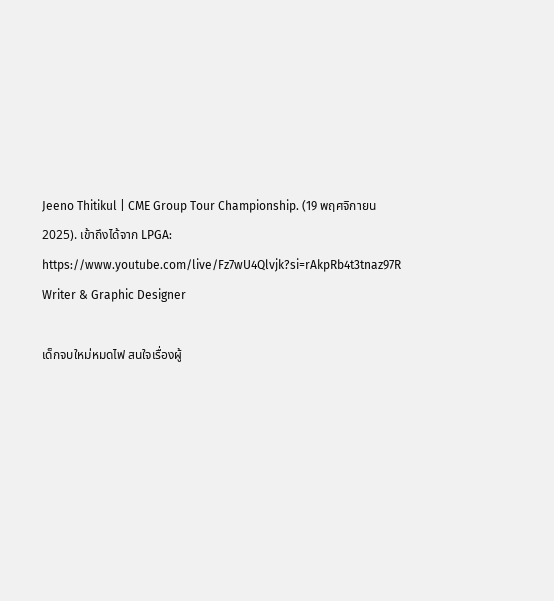Jeeno Thitikul | CME Group Tour Championship. (19 พฤศจิกายน 2025). เข้าถึงได้จาก LPGA: https://www.youtube.com/live/Fz7wU4Qlvjk?si=rAkpRb4t3tnaz97R
Writer & Graphic Designer

เด็กจบใหม่หมดไฟ สนใจเรื่องผู้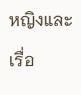หญิงและเรื่อ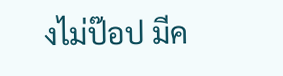งไม่ป๊อป มีค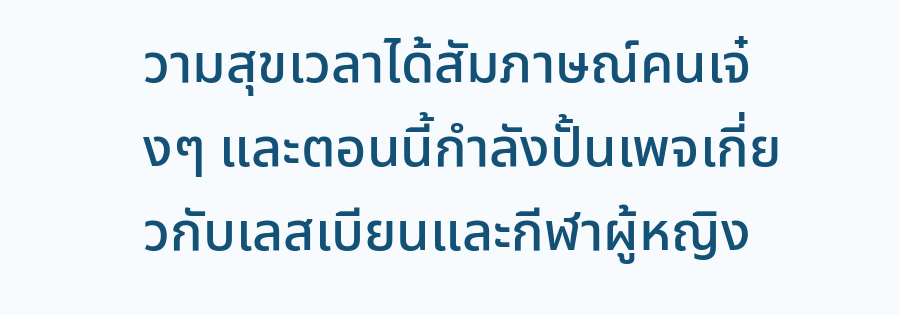วามสุขเวลาได้สัมภาษณ์คนเจ๋งๆ และตอนนี้กำลังปั้นเพจเกี่ยวกับเลสเบียนและกีฬาผู้หญิง